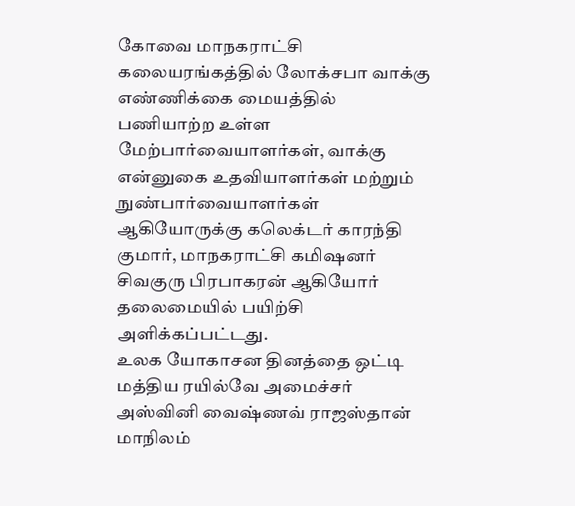கோவை மாநகராட்சி கலையரங்கத்தில் லோக்சபா வாக்கு எண்ணிக்கை மையத்தில் பணியாற்ற உள்ள மேற்பார்வையாளர்கள், வாக்கு என்னுகை உதவியாளர்கள் மற்றும் நுண்பார்வையாளர்கள் ஆகியோருக்கு கலெக்டர் காரந்தி குமார், மாநகராட்சி கமிஷனர் சிவகுரு பிரபாகரன் ஆகியோர் தலைமையில் பயிற்சி அளிக்கப்பட்டது.
உலக யோகாசன தினத்தை ஒட்டி மத்திய ரயில்வே அமைச்சர் அஸ்வினி வைஷ்ணவ் ராஜஸ்தான் மாநிலம்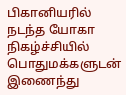பிகானியரில் நடந்த யோகா நிகழ்ச்சியில் பொதுமக்களுடன் இணைந்து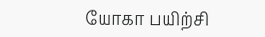யோகா பயிற்சி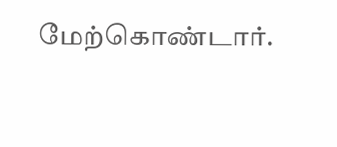மேற்கொண்டார்.